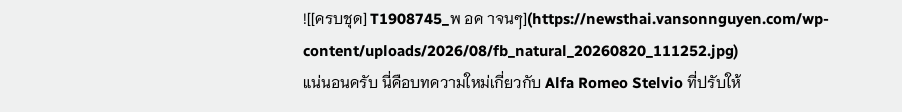![[ครบชุด] T1908745_พ อค าจนๆ](https://newsthai.vansonnguyen.com/wp-content/uploads/2026/08/fb_natural_20260820_111252.jpg)
แน่นอนครับ นี่คือบทความใหม่เกี่ยวกับ Alfa Romeo Stelvio ที่ปรับให้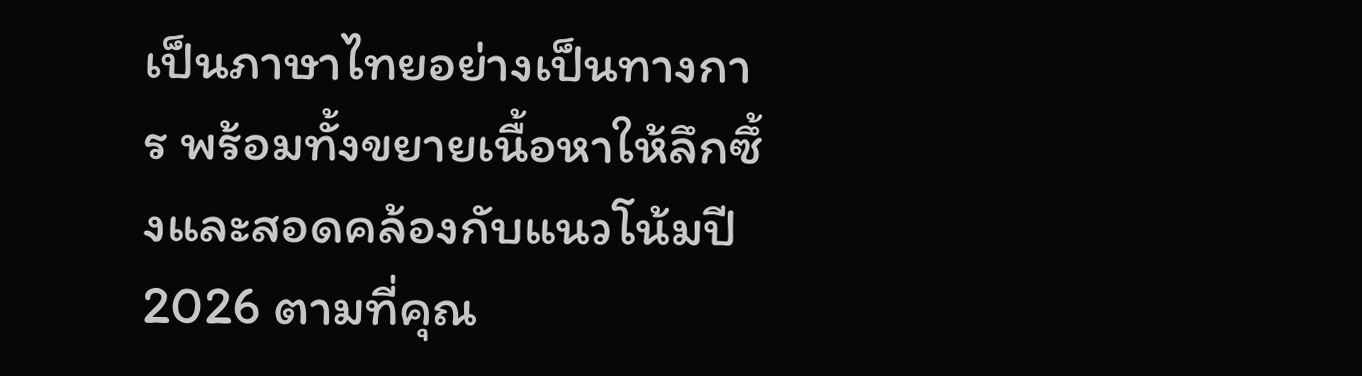เป็นภาษาไทยอย่างเป็นทางการ พร้อมทั้งขยายเนื้อหาให้ลึกซึ้งและสอดคล้องกับแนวโน้มปี 2026 ตามที่คุณ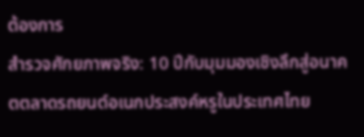ต้องการ
สำรวจศักยภาพจริง: 10 ปีกับมุมมองเชิงลึกสู่อนาคตตลาดรถยนต์อเนกประสงค์หรูในประเทศไทย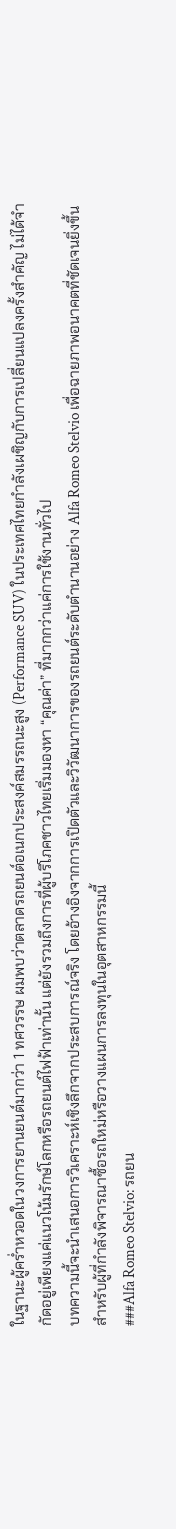ในฐานะผู้คร่ำหวอดในวงการยานยนต์มากว่า 1 ทศวรรษ ผมพบว่าตลาดรถยนต์อเนกประสงค์สมรรถนะสูง (Performance SUV) ในประเทศไทยกำลังเผชิญกับการเปลี่ยนแปลงครั้งสำคัญ ไม่ได้จำกัดอยู่เพียงแค่แนวโน้มรักษ์โลกหรือรถยนต์ไฟฟ้าเท่านั้น แต่ยังรวมถึงการที่ผู้บริโภคชาวไทยเริ่มมองหา “คุณค่า” ที่มากกว่าแค่การใช้งานทั่วไป
บทความนี้จะนำเสนอการวิเคราะห์เชิงลึกจากประสบการณ์จริง โดยอ้างอิงจากการเปิดตัวและวิวัฒนาการของรถยนต์ระดับตำนานอย่าง Alfa Romeo Stelvio เพื่อฉายภาพอนาคตที่ชัดเจนยิ่งขึ้นสำหรับผู้ที่กำลังพิจารณาซื้อรถใหม่หรือวางแผนการลงทุนในอุตสาหกรรมนี้
###Alfa Romeo Stelvio: รถยน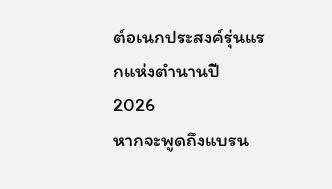ต์อเนกประสงค์รุ่นแรกแห่งตำนานปี 2026
หากจะพูดถึงแบรน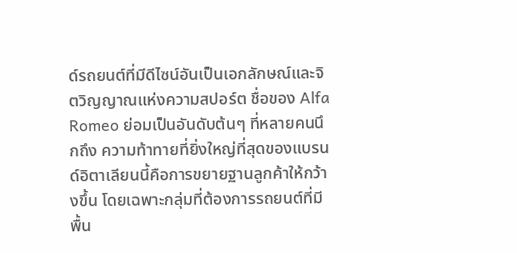ด์รถยนต์ที่มีดีไซน์อันเป็นเอกลักษณ์และจิตวิญญาณแห่งความสปอร์ต ชื่อของ Alfa Romeo ย่อมเป็นอันดับต้นๆ ที่หลายคนนึกถึง ความท้าทายที่ยิ่งใหญ่ที่สุดของแบรนด์อิตาเลียนนี้คือการขยายฐานลูกค้าให้กว้างขึ้น โดยเฉพาะกลุ่มที่ต้องการรถยนต์ที่มีพื้น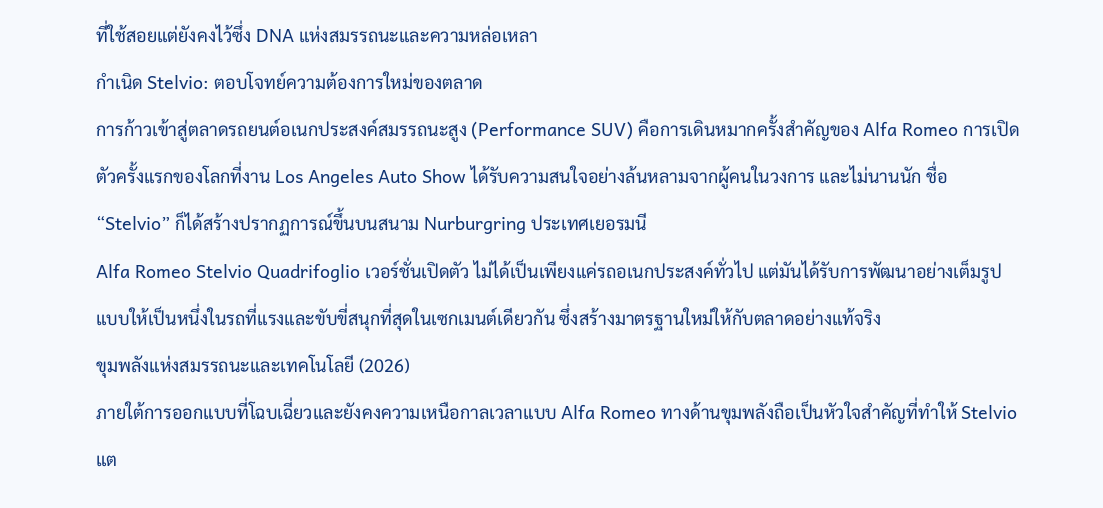ที่ใช้สอยแต่ยังคงไว้ซึ่ง DNA แห่งสมรรถนะและความหล่อเหลา
กำเนิด Stelvio: ตอบโจทย์ความต้องการใหม่ของตลาด
การก้าวเข้าสู่ตลาดรถยนต์อเนกประสงค์สมรรถนะสูง (Performance SUV) คือการเดินหมากครั้งสำคัญของ Alfa Romeo การเปิดตัวครั้งแรกของโลกที่งาน Los Angeles Auto Show ได้รับความสนใจอย่างล้นหลามจากผู้คนในวงการ และไม่นานนัก ชื่อ “Stelvio” ก็ได้สร้างปรากฏการณ์ขึ้นบนสนาม Nurburgring ประเทศเยอรมนี
Alfa Romeo Stelvio Quadrifoglio เวอร์ชั่นเปิดตัว ไม่ได้เป็นเพียงแค่รถอเนกประสงค์ทั่วไป แต่มันได้รับการพัฒนาอย่างเต็มรูปแบบให้เป็นหนึ่งในรถที่แรงและขับขี่สนุกที่สุดในเซกเมนต์เดียวกัน ซึ่งสร้างมาตรฐานใหม่ให้กับตลาดอย่างแท้จริง
ขุมพลังแห่งสมรรถนะและเทคโนโลยี (2026)
ภายใต้การออกแบบที่โฉบเฉี่ยวและยังคงความเหนือกาลเวลาแบบ Alfa Romeo ทางด้านขุมพลังถือเป็นหัวใจสำคัญที่ทำให้ Stelvio แต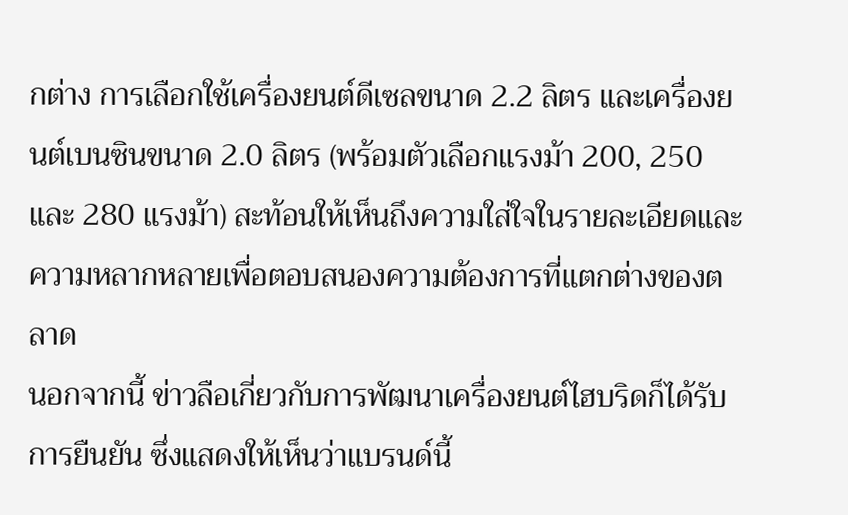กต่าง การเลือกใช้เครื่องยนต์ดีเซลขนาด 2.2 ลิตร และเครื่องยนต์เบนซินขนาด 2.0 ลิตร (พร้อมตัวเลือกแรงม้า 200, 250 และ 280 แรงม้า) สะท้อนให้เห็นถึงความใส่ใจในรายละเอียดและความหลากหลายเพื่อตอบสนองความต้องการที่แตกต่างของตลาด
นอกจากนี้ ข่าวลือเกี่ยวกับการพัฒนาเครื่องยนต์ไฮบริดก็ได้รับการยืนยัน ซึ่งแสดงให้เห็นว่าแบรนด์นี้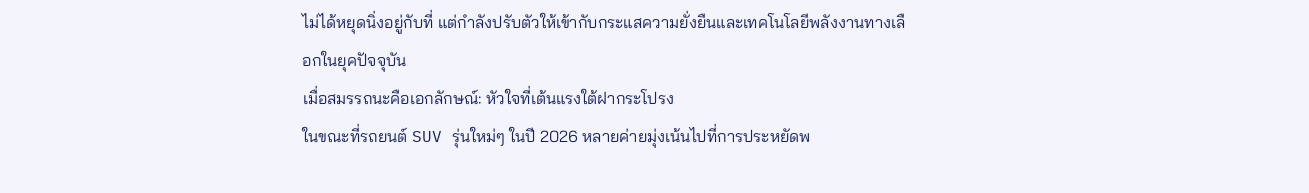ไม่ได้หยุดนิ่งอยู่กับที่ แต่กำลังปรับตัวให้เข้ากับกระแสความยั่งยืนและเทคโนโลยีพลังงานทางเลือกในยุคปัจจุบัน
เมื่อสมรรถนะคือเอกลักษณ์: หัวใจที่เต้นแรงใต้ฝากระโปรง
ในขณะที่รถยนต์ SUV รุ่นใหม่ๆ ในปี 2026 หลายค่ายมุ่งเน้นไปที่การประหยัดพ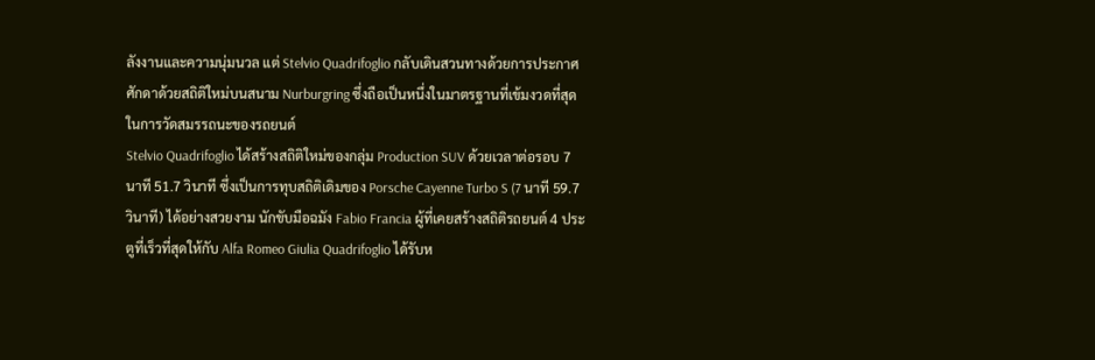ลังงานและความนุ่มนวล แต่ Stelvio Quadrifoglio กลับเดินสวนทางด้วยการประกาศศักดาด้วยสถิติใหม่บนสนาม Nurburgring ซึ่งถือเป็นหนึ่งในมาตรฐานที่เข้มงวดที่สุดในการวัดสมรรถนะของรถยนต์
Stelvio Quadrifoglio ได้สร้างสถิติใหม่ของกลุ่ม Production SUV ด้วยเวลาต่อรอบ 7 นาที 51.7 วินาที ซึ่งเป็นการทุบสถิติเดิมของ Porsche Cayenne Turbo S (7 นาที 59.7 วินาที) ได้อย่างสวยงาม นักขับมือฉมัง Fabio Francia ผู้ที่เคยสร้างสถิติรถยนต์ 4 ประตูที่เร็วที่สุดให้กับ Alfa Romeo Giulia Quadrifoglio ได้รับห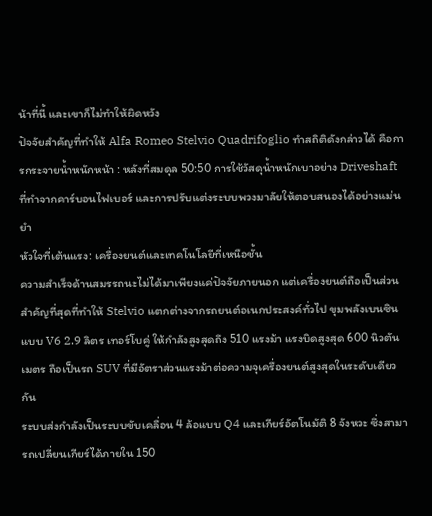น้าที่นี้ และเขาก็ไม่ทำให้ผิดหวัง
ปัจจัยสำคัญที่ทำให้ Alfa Romeo Stelvio Quadrifoglio ทำสถิติดังกล่าวได้ คือการกระจายน้ำหนักหน้า : หลังที่สมดุล 50:50 การใช้วัสดุน้ำหนักเบาอย่าง Driveshaft ที่ทำจากคาร์บอนไฟเบอร์ และการปรับแต่งระบบพวงมาลัยให้ตอบสนองได้อย่างแม่นยำ
หัวใจที่เต้นแรง: เครื่องยนต์และเทคโนโลยีที่เหนือชั้น
ความสำเร็จด้านสมรรถนะไม่ได้มาเพียงแค่ปัจจัยภายนอก แต่เครื่องยนต์ถือเป็นส่วนสำคัญที่สุดที่ทำให้ Stelvio แตกต่างจากรถยนต์อเนกประสงค์ทั่วไป ขุมพลังเบนซินแบบ V6 2.9 ลิตร เทอร์โบคู่ ให้กำลังสูงสุดถึง 510 แรงม้า แรงบิดสูงสุด 600 นิวตันเมตร ถือเป็นรถ SUV ที่มีอัตราส่วนแรงม้าต่อความจุเครื่องยนต์สูงสุดในระดับเดียวกัน
ระบบส่งกำลังเป็นระบบขับเคลื่อน 4 ล้อแบบ Q4 และเกียร์อัตโนมัติ 8 จังหวะ ซึ่งสามารถเปลี่ยนเกียร์ได้ภายใน 150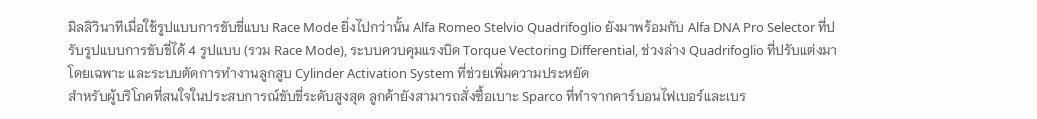มิลลิวินาทีเมื่อใช้รูปแบบการขับขี่แบบ Race Mode ยิ่งไปกว่านั้น Alfa Romeo Stelvio Quadrifoglio ยังมาพร้อมกับ Alfa DNA Pro Selector ที่ปรับรูปแบบการขับขี่ได้ 4 รูปแบบ (รวม Race Mode), ระบบควบคุมแรงบิด Torque Vectoring Differential, ช่วงล่าง Quadrifoglio ที่ปรับแต่งมาโดยเฉพาะ และระบบตัดการทำงานลูกสูบ Cylinder Activation System ที่ช่วยเพิ่มความประหยัด
สำหรับผู้บริโภคที่สนใจในประสบการณ์ขับขี่ระดับสูงสุด ลูกค้ายังสามารถสั่งซื้อเบาะ Sparco ที่ทำจากคาร์บอนไฟเบอร์และเบร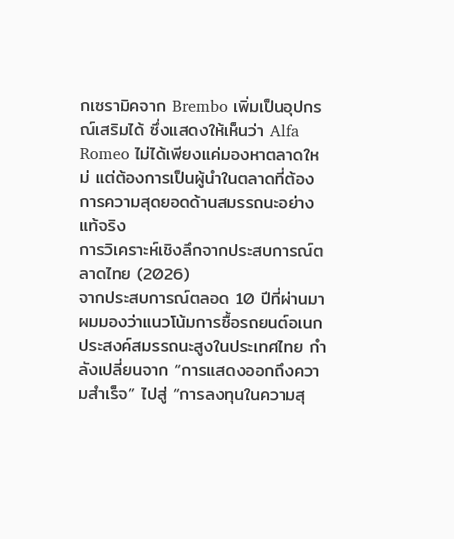กเซรามิคจาก Brembo เพิ่มเป็นอุปกรณ์เสริมได้ ซึ่งแสดงให้เห็นว่า Alfa Romeo ไม่ได้เพียงแค่มองหาตลาดใหม่ แต่ต้องการเป็นผู้นำในตลาดที่ต้องการความสุดยอดด้านสมรรถนะอย่างแท้จริง
การวิเคราะห์เชิงลึกจากประสบการณ์ตลาดไทย (2026)
จากประสบการณ์ตลอด 10 ปีที่ผ่านมา ผมมองว่าแนวโน้มการซื้อรถยนต์อเนกประสงค์สมรรถนะสูงในประเทศไทย กำลังเปลี่ยนจาก “การแสดงออกถึงความสำเร็จ” ไปสู่ “การลงทุนในความสุ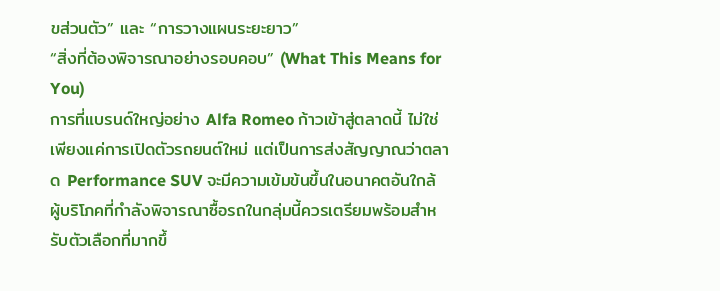ขส่วนตัว” และ “การวางแผนระยะยาว”
“สิ่งที่ต้องพิจารณาอย่างรอบคอบ” (What This Means for You)
การที่แบรนด์ใหญ่อย่าง Alfa Romeo ก้าวเข้าสู่ตลาดนี้ ไม่ใช่เพียงแค่การเปิดตัวรถยนต์ใหม่ แต่เป็นการส่งสัญญาณว่าตลาด Performance SUV จะมีความเข้มข้นขึ้นในอนาคตอันใกล้ ผู้บริโภคที่กำลังพิจารณาซื้อรถในกลุ่มนี้ควรเตรียมพร้อมสำหรับตัวเลือกที่มากขึ้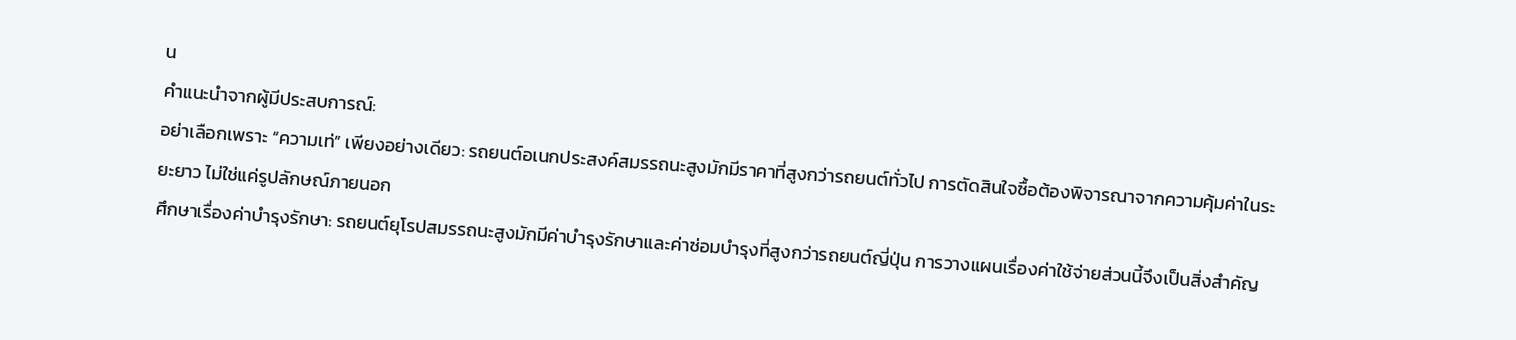น
คำแนะนำจากผู้มีประสบการณ์:
อย่าเลือกเพราะ “ความเท่” เพียงอย่างเดียว: รถยนต์อเนกประสงค์สมรรถนะสูงมักมีราคาที่สูงกว่ารถยนต์ทั่วไป การตัดสินใจซื้อต้องพิจารณาจากความคุ้มค่าในระยะยาว ไม่ใช่แค่รูปลักษณ์ภายนอก
ศึกษาเรื่องค่าบำรุงรักษา: รถยนต์ยุโรปสมรรถนะสูงมักมีค่าบำรุงรักษาและค่าซ่อมบำรุงที่สูงกว่ารถยนต์ญี่ปุ่น การวางแผนเรื่องค่าใช้จ่ายส่วนนี้จึงเป็นสิ่งสำคัญ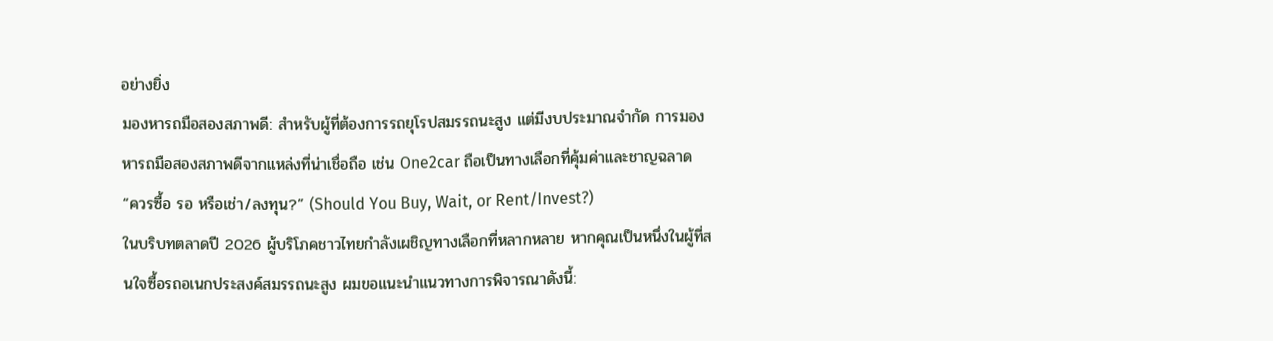อย่างยิ่ง
มองหารถมือสองสภาพดี: สำหรับผู้ที่ต้องการรถยุโรปสมรรถนะสูง แต่มีงบประมาณจำกัด การมองหารถมือสองสภาพดีจากแหล่งที่น่าเชื่อถือ เช่น One2car ถือเป็นทางเลือกที่คุ้มค่าและชาญฉลาด
“ควรซื้อ รอ หรือเช่า/ลงทุน?” (Should You Buy, Wait, or Rent/Invest?)
ในบริบทตลาดปี 2026 ผู้บริโภคชาวไทยกำลังเผชิญทางเลือกที่หลากหลาย หากคุณเป็นหนึ่งในผู้ที่สนใจซื้อรถอเนกประสงค์สมรรถนะสูง ผมขอแนะนำแนวทางการพิจารณาดังนี้: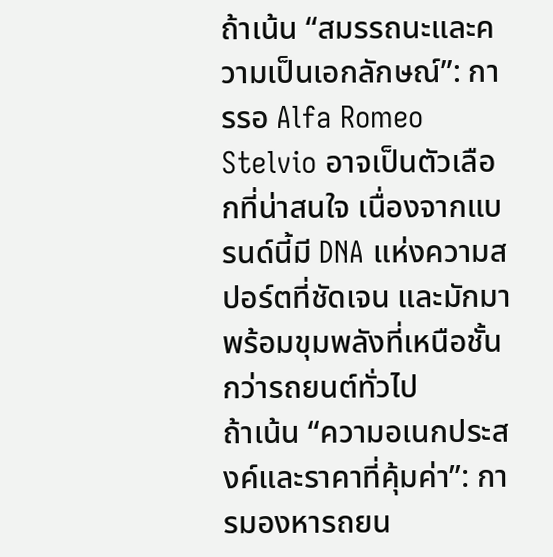ถ้าเน้น “สมรรถนะและความเป็นเอกลักษณ์”: การรอ Alfa Romeo Stelvio อาจเป็นตัวเลือกที่น่าสนใจ เนื่องจากแบรนด์นี้มี DNA แห่งความสปอร์ตที่ชัดเจน และมักมาพร้อมขุมพลังที่เหนือชั้นกว่ารถยนต์ทั่วไป
ถ้าเน้น “ความอเนกประสงค์และราคาที่คุ้มค่า”: การมองหารถยน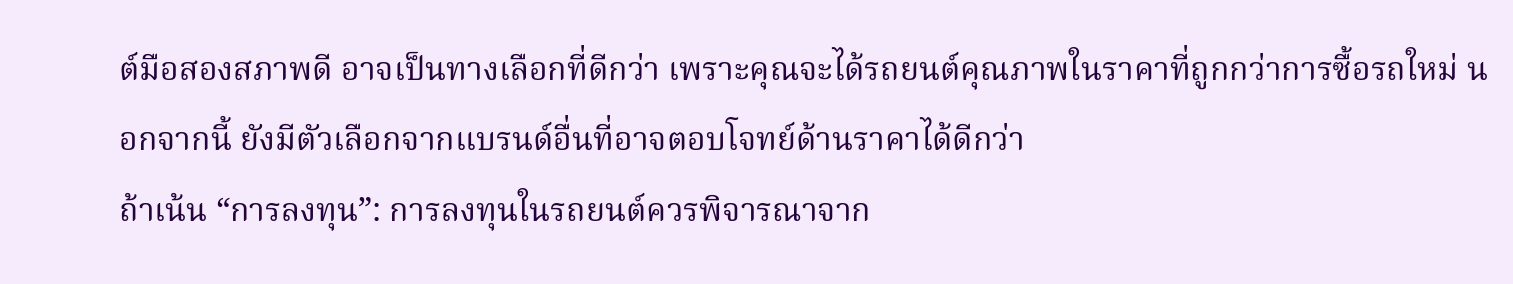ต์มือสองสภาพดี อาจเป็นทางเลือกที่ดีกว่า เพราะคุณจะได้รถยนต์คุณภาพในราคาที่ถูกกว่าการซื้อรถใหม่ นอกจากนี้ ยังมีตัวเลือกจากแบรนด์อื่นที่อาจตอบโจทย์ด้านราคาได้ดีกว่า
ถ้าเน้น “การลงทุน”: การลงทุนในรถยนต์ควรพิจารณาจาก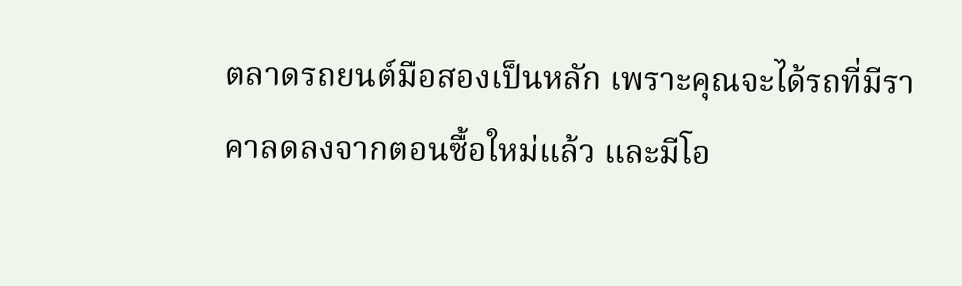ตลาดรถยนต์มือสองเป็นหลัก เพราะคุณจะได้รถที่มีราคาลดลงจากตอนซื้อใหม่แล้ว และมีโอ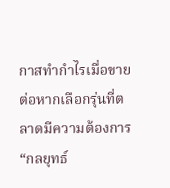กาสทำกำไรเมื่อขายต่อหากเลือกรุ่นที่ตลาดมีความต้องการ
“กลยุทธ์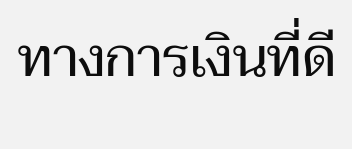ทางการเงินที่ดี